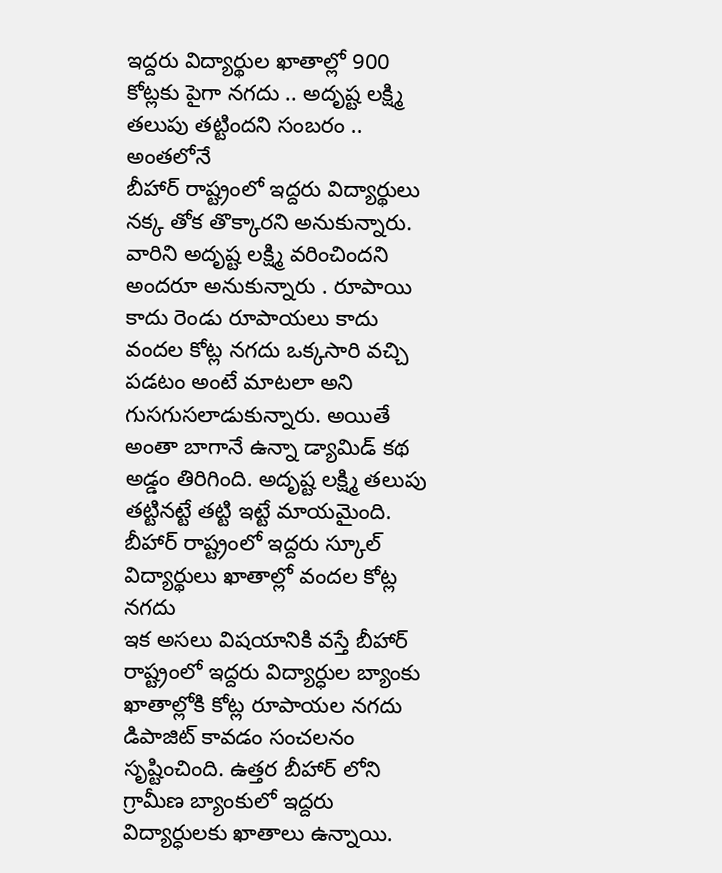ఇద్దరు విద్యార్థుల ఖాతాల్లో 900 కోట్లకు పైగా నగదు .. అదృష్ట లక్ష్మి తలుపు తట్టిందని సంబరం .. అంతలోనే
బీహార్ రాష్ట్రంలో ఇద్దరు విద్యార్థులు నక్క తోక తొక్కారని అనుకున్నారు. వారిని అదృష్ట లక్ష్మి వరించిందని అందరూ అనుకున్నారు . రూపాయి కాదు రెండు రూపాయలు కాదు వందల కోట్ల నగదు ఒక్కసారి వచ్చి పడటం అంటే మాటలా అని గుసగుసలాడుకున్నారు. అయితే అంతా బాగానే ఉన్నా డ్యామిడ్ కథ అడ్డం తిరిగింది. అదృష్ట లక్ష్మి తలుపు తట్టినట్టే తట్టి ఇట్టే మాయమైంది.
బీహార్ రాష్ట్రంలో ఇద్దరు స్కూల్ విద్యార్థులు ఖాతాల్లో వందల కోట్ల నగదు
ఇక అసలు విషయానికి వస్తే బీహార్ రాష్ట్రంలో ఇద్దరు విద్యార్ధుల బ్యాంకు ఖాతాల్లోకి కోట్ల రూపాయల నగదు డిపాజిట్ కావడం సంచలనం సృష్టించింది. ఉత్తర బీహార్ లోని గ్రామీణ బ్యాంకులో ఇద్దరు విద్యార్ధులకు ఖాతాలు ఉన్నాయి.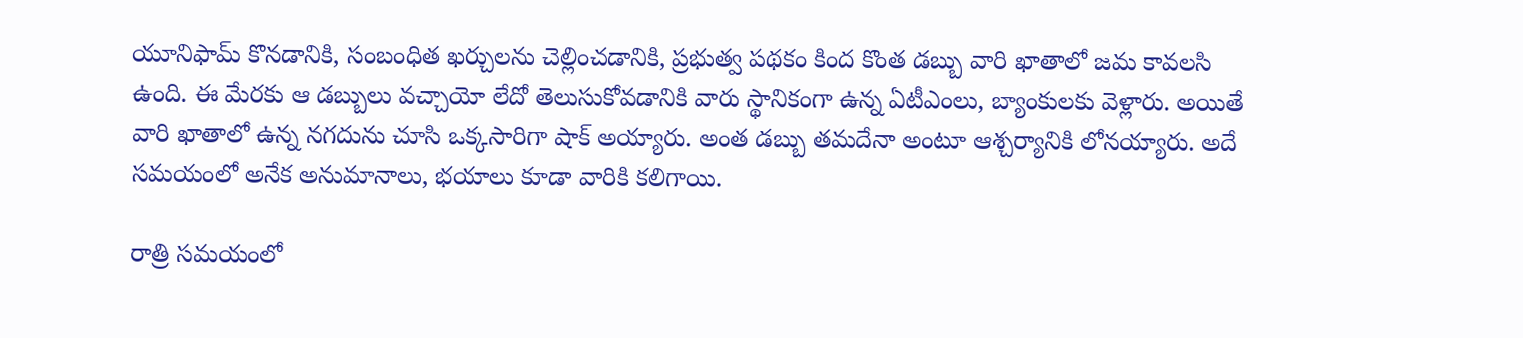యూనిఫామ్ కొనడానికి, సంబంధిత ఖర్చులను చెల్లించడానికి, ప్రభుత్వ పథకం కింద కొంత డబ్బు వారి ఖాతాలో జమ కావలసి ఉంది. ఈ మేరకు ఆ డబ్బులు వచ్చాయో లేదో తెలుసుకోవడానికి వారు స్థానికంగా ఉన్న ఏటీఎంలు, బ్యాంకులకు వెళ్లారు. అయితే వారి ఖాతాలో ఉన్న నగదును చూసి ఒక్కసారిగా షాక్ అయ్యారు. అంత డబ్బు తమదేనా అంటూ ఆశ్చర్యానికి లోనయ్యారు. అదే సమయంలో అనేక అనుమానాలు, భయాలు కూడా వారికి కలిగాయి.

రాత్రి సమయంలో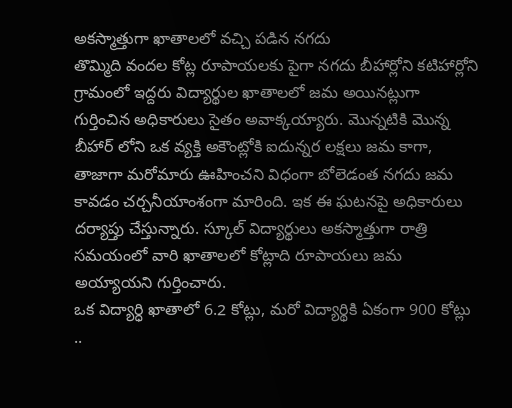అకస్మాత్తుగా ఖాతాలలో వచ్చి పడిన నగదు
తొమ్మిది వందల కోట్ల రూపాయలకు పైగా నగదు బీహార్లోని కటిహార్లోని గ్రామంలో ఇద్దరు విద్యార్థుల ఖాతాలలో జమ అయినట్లుగా గుర్తించిన అధికారులు సైతం అవాక్కయ్యారు. మొన్నటికి మొన్న బీహార్ లోని ఒక వ్యక్తి అకౌంట్లోకి ఐదున్నర లక్షలు జమ కాగా, తాజాగా మరోమారు ఊహించని విధంగా బోలెడంత నగదు జమ కావడం చర్చనీయాంశంగా మారింది. ఇక ఈ ఘటనపై అధికారులు దర్యాప్తు చేస్తున్నారు. స్కూల్ విద్యార్థులు అకస్మాత్తుగా రాత్రి సమయంలో వారి ఖాతాలలో కోట్లాది రూపాయలు జమ అయ్యాయని గుర్తించారు.
ఒక విద్యార్ధి ఖాతాలో 6.2 కోట్లు, మరో విద్యార్థికి ఏకంగా 900 కోట్లు ..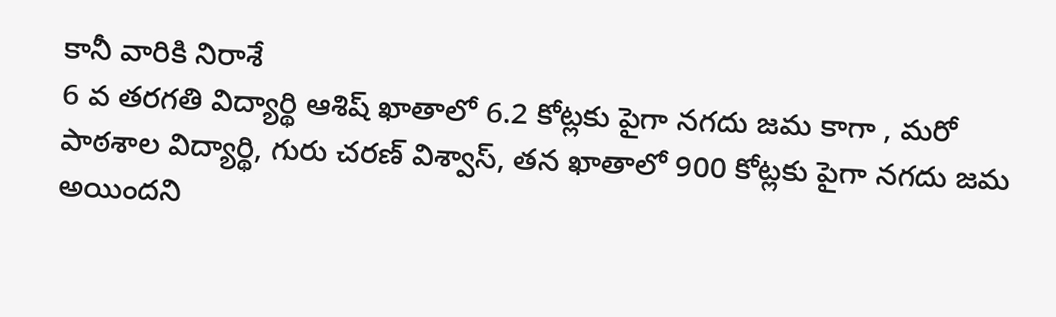కానీ వారికి నిరాశే
6 వ తరగతి విద్యార్థి ఆశిష్ ఖాతాలో 6.2 కోట్లకు పైగా నగదు జమ కాగా , మరో పాఠశాల విద్యార్థి, గురు చరణ్ విశ్వాస్, తన ఖాతాలో 900 కోట్లకు పైగా నగదు జమ అయిందని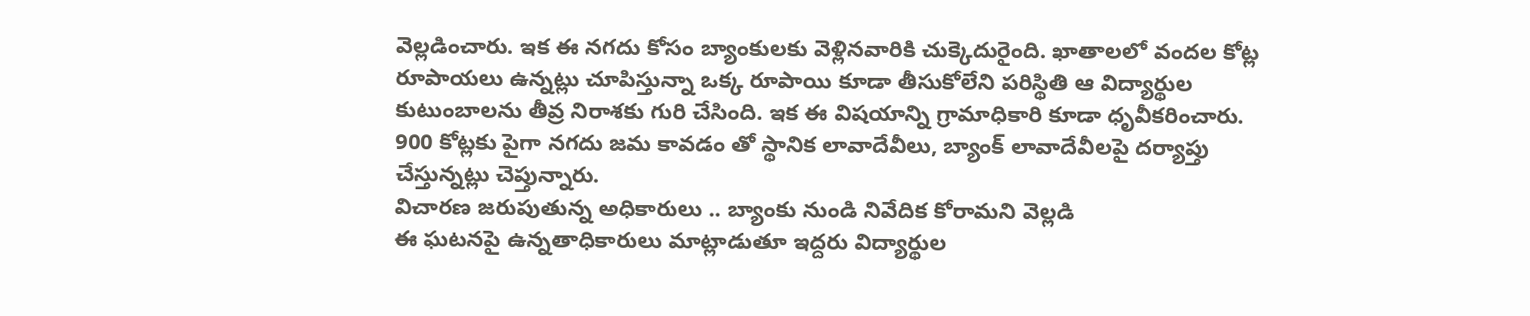వెల్లడించారు. ఇక ఈ నగదు కోసం బ్యాంకులకు వెళ్లినవారికి చుక్కెదురైంది. ఖాతాలలో వందల కోట్ల రూపాయలు ఉన్నట్లు చూపిస్తున్నా ఒక్క రూపాయి కూడా తీసుకోలేని పరిస్థితి ఆ విద్యార్థుల కుటుంబాలను తీవ్ర నిరాశకు గురి చేసింది. ఇక ఈ విషయాన్ని గ్రామాధికారి కూడా ధృవీకరించారు. 900 కోట్లకు పైగా నగదు జమ కావడం తో స్థానిక లావాదేవీలు, బ్యాంక్ లావాదేవీలపై దర్యాప్తు చేస్తున్నట్లు చెప్తున్నారు.
విచారణ జరుపుతున్న అధికారులు .. బ్యాంకు నుండి నివేదిక కోరామని వెల్లడి
ఈ ఘటనపై ఉన్నతాధికారులు మాట్లాడుతూ ఇద్దరు విద్యార్థుల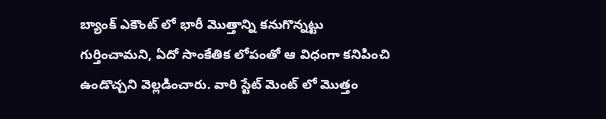బ్యాంక్ ఎకౌంట్ లో భారీ మొత్తాన్ని కనుగొన్నట్టు గుర్తించామని, ఏదో సాంకేతిక లోపంతో ఆ విధంగా కనిపించి ఉండొచ్చని వెల్లడించారు. వారి స్టేట్ మెంట్ లో మొత్తం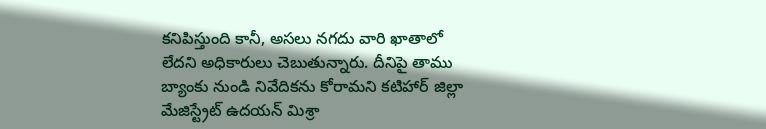కనిపిస్తుంది కానీ, అసలు నగదు వారి ఖాతాలో లేదని అధికారులు చెబుతున్నారు. దీనిపై తాము బ్యాంకు నుండి నివేదికను కోరామని కటిహార్ జిల్లా మేజిస్ట్రేట్ ఉదయన్ మిశ్రా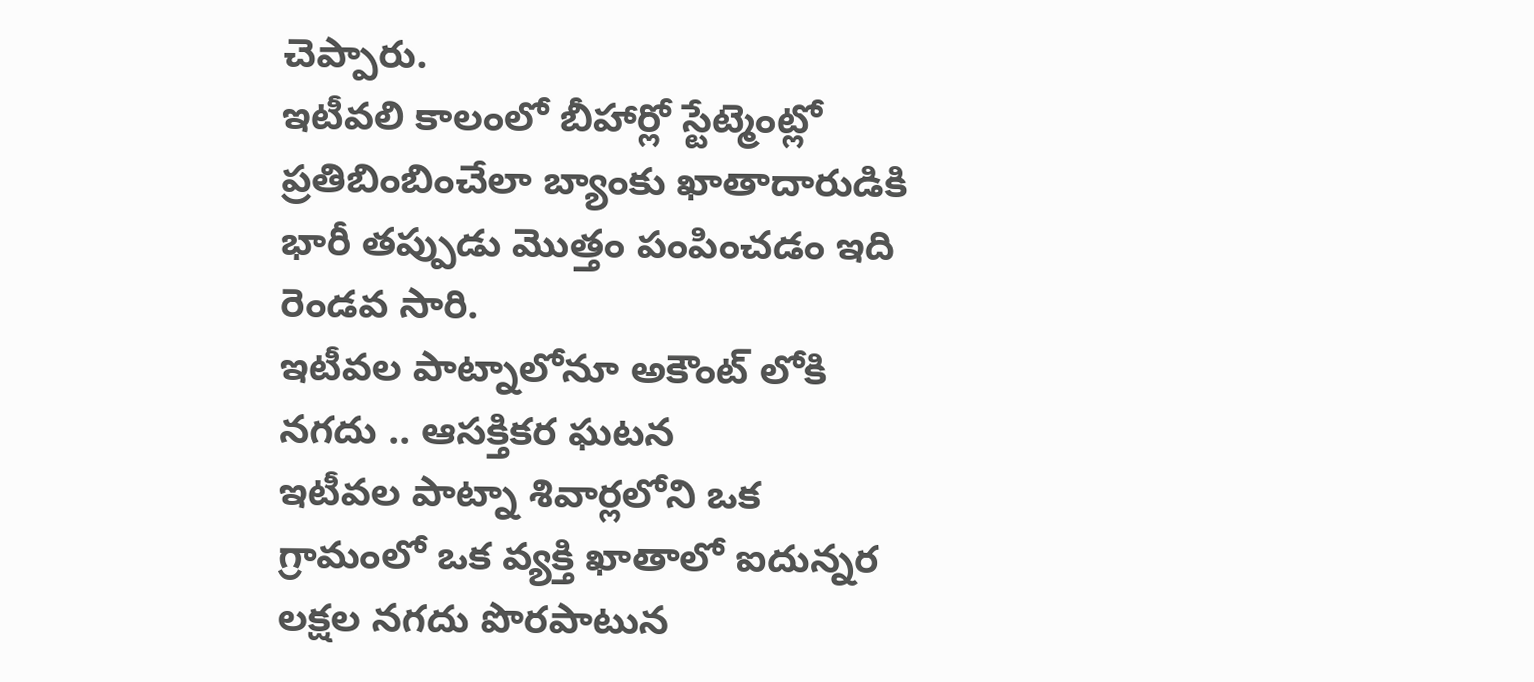చెప్పారు.
ఇటీవలి కాలంలో బీహార్లో స్టేట్మెంట్లో ప్రతిబింబించేలా బ్యాంకు ఖాతాదారుడికి భారీ తప్పుడు మొత్తం పంపించడం ఇది రెండవ సారి.
ఇటీవల పాట్నాలోనూ అకౌంట్ లోకి నగదు .. ఆసక్తికర ఘటన
ఇటీవల పాట్నా శివార్లలోని ఒక గ్రామంలో ఒక వ్యక్తి ఖాతాలో ఐదున్నర లక్షల నగదు పొరపాటున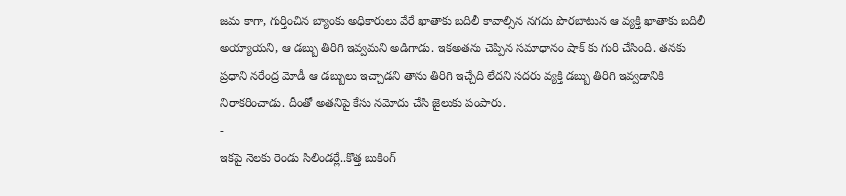జమ కాగా, గుర్తించిన బ్యాంకు అధికారులు వేరే ఖాతాకు బదిలీ కావాల్సిన నగదు పొరబాటున ఆ వ్యక్తి ఖాతాకు బదిలీ అయ్యాయని, ఆ డబ్బు తిరిగి ఇవ్వమని అడిగాడు. ఇకఅతను చెప్పిన సమాధానం షాక్ కు గురి చేసింది. తనకు ప్రధాని నరేంద్ర మోడీ ఆ డబ్బులు ఇచ్చాడని తాను తిరిగి ఇచ్చేది లేదని సదరు వ్యక్తి డబ్బు తిరిగి ఇవ్వడానికి నిరాకరించాడు. దీంతో అతనిపై కేసు నమోదు చేసి జైలుకు పంపారు.
-
ఇకపై నెలకు రెండు సిలిండర్లే..కొత్త బుకింగ్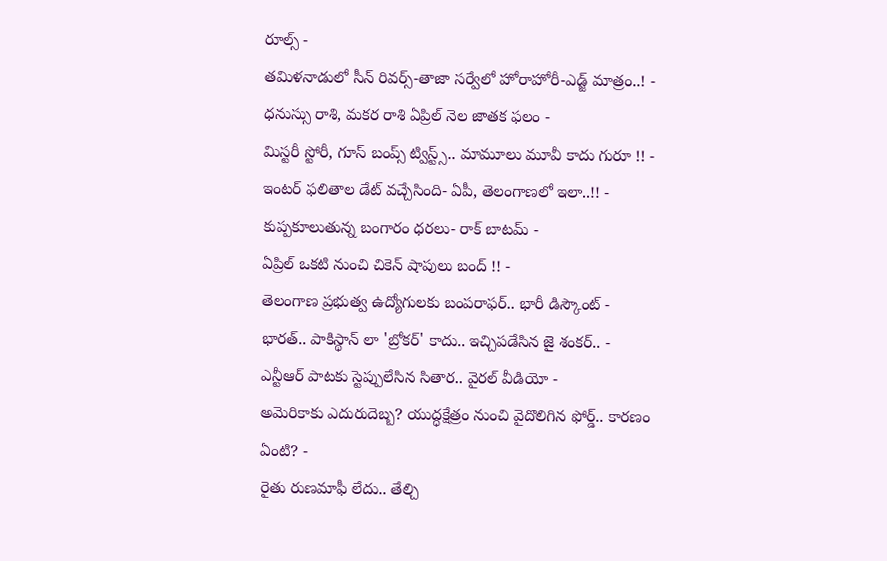రూల్స్ -
తమిళనాడులో సీన్ రివర్స్-తాజా సర్వేలో హోరాహోరీ-ఎడ్జ్ మాత్రం..! -
ధనుస్సు రాశి, మకర రాశి ఏప్రిల్ నెల జాతక ఫలం -
మిస్టరీ స్టోరీ, గూస్ బంప్స్ ట్విస్ట్స్.. మామూలు మూవీ కాదు గురూ !! -
ఇంటర్ ఫలితాల డేట్ వచ్చేసింది- ఏపీ, తెలంగాణలో ఇలా..!! -
కుప్పకూలుతున్న బంగారం ధరలు- రాక్ బాటమ్ -
ఏప్రిల్ ఒకటి నుంచి చికెన్ షాపులు బంద్ !! -
తెలంగాణ ప్రభుత్వ ఉద్యోగులకు బంపరాఫర్.. భారీ డిస్కౌంట్ -
భారత్.. పాకిస్థాన్ లా 'బ్రోకర్' కాదు.. ఇచ్చిపడేసిన జై శంకర్.. -
ఎన్టీఆర్ పాటకు స్టెప్పులేసిన సితార.. వైరల్ వీడియో -
అమెరికాకు ఎదురుదెబ్బ? యుద్ధక్షేత్రం నుంచి వైదొలిగిన ఫోర్డ్.. కారణం ఏంటి? -
రైతు రుణమాఫీ లేదు.. తేల్చి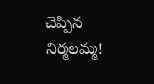చెప్పిన నిర్మలమ్మ!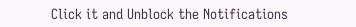Click it and Unblock the Notifications